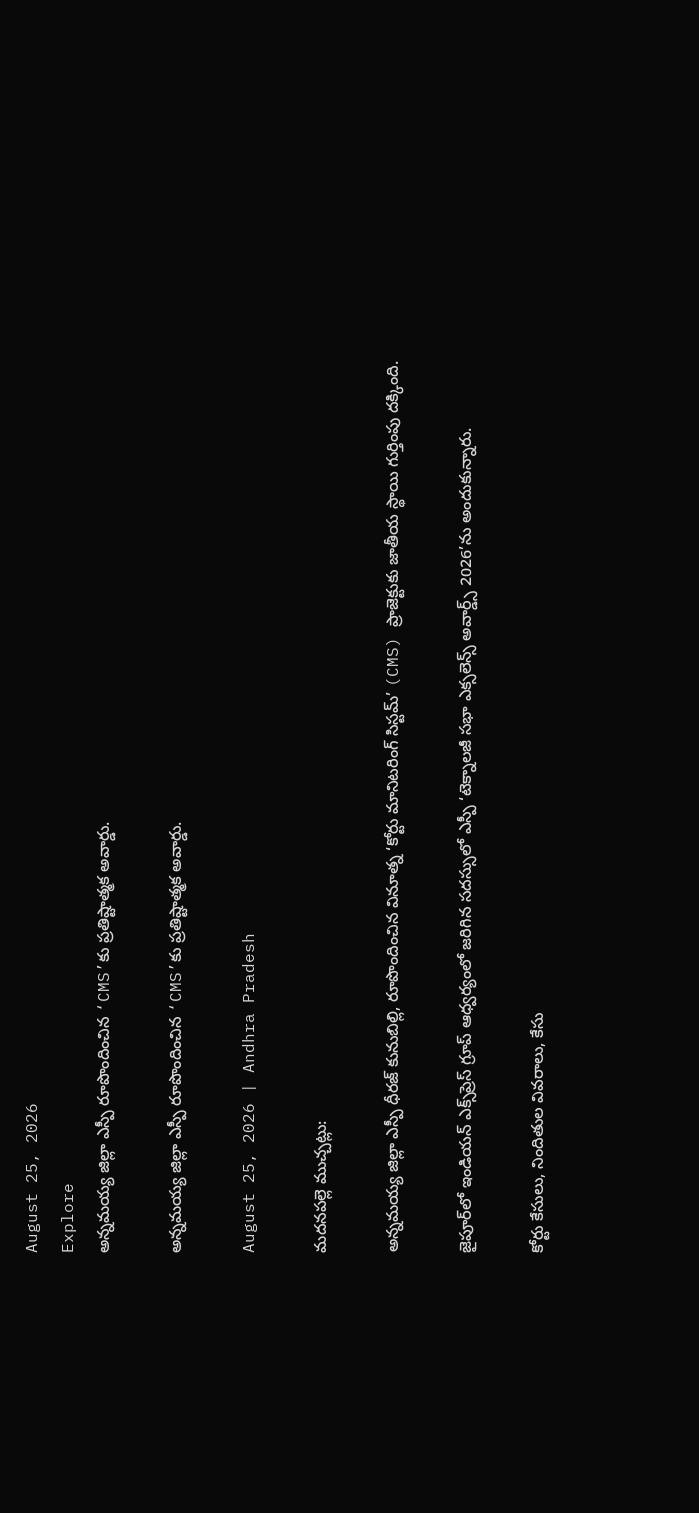August 25, 2026
Explore
అన్నమయ్య జిల్లా ఎస్పీ రూపొందించిన ‘CMS’కు ప్రతిష్టాత్మక అవార్డు.

అన్నమయ్య జిల్లా ఎస్పీ రూపొందించిన ‘CMS’కు ప్రతిష్టాత్మక అవార్డు.

August 25, 2026 | Andhra Pradesh

మదనపల్లె ముచ్చట్లు:

అన్నమయ్య జిల్లా ఎస్పీ ధీరజ్ కునుబిల్లి, రూపొందించిన వినూత్న ‘కోర్టు మానిటరింగ్ సిస్టమ్’ (CMS) ప్రాజెక్టుకు జాతీయ స్థాయి గుర్తింపు దక్కింది.

జైపూర్‌లో ఇండియన్ ఎక్స్‌ప్రెస్ గ్రూప్ ఆధ్వర్యంలో జరిగిన సదస్సులో ఎస్పీ ‘టెక్నాలజీ సభా ఎక్సలెన్స్ అవార్డ్స్ 2026’ను అందుకున్నారు.

కోర్టు కేసులు, నిందితుల వివరాలు, కేసు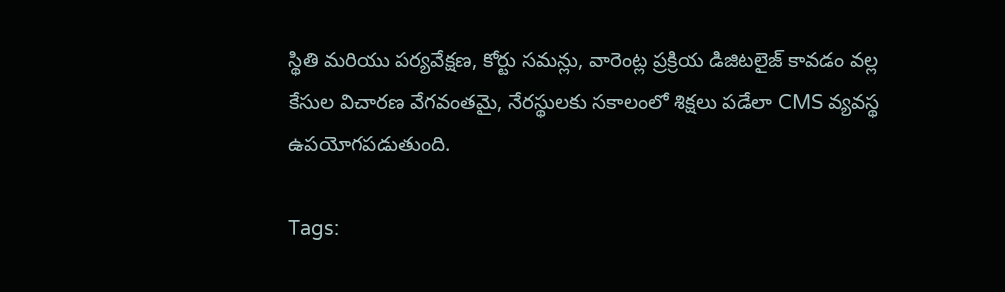స్థితి మరియు పర్యవేక్షణ, కోర్టు సమన్లు, వారెంట్ల ప్రక్రియ డిజిటలైజ్ కావడం వల్ల కేసుల విచారణ వేగవంతమై, నేరస్థులకు సకాలంలో శిక్షలు పడేలా CMS వ్యవస్థ ఉపయోగపడుతుంది.

Tags: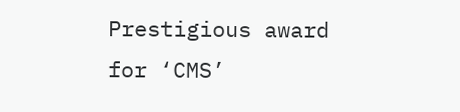Prestigious award for ‘CMS’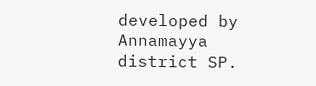developed by Annamayya district SP.